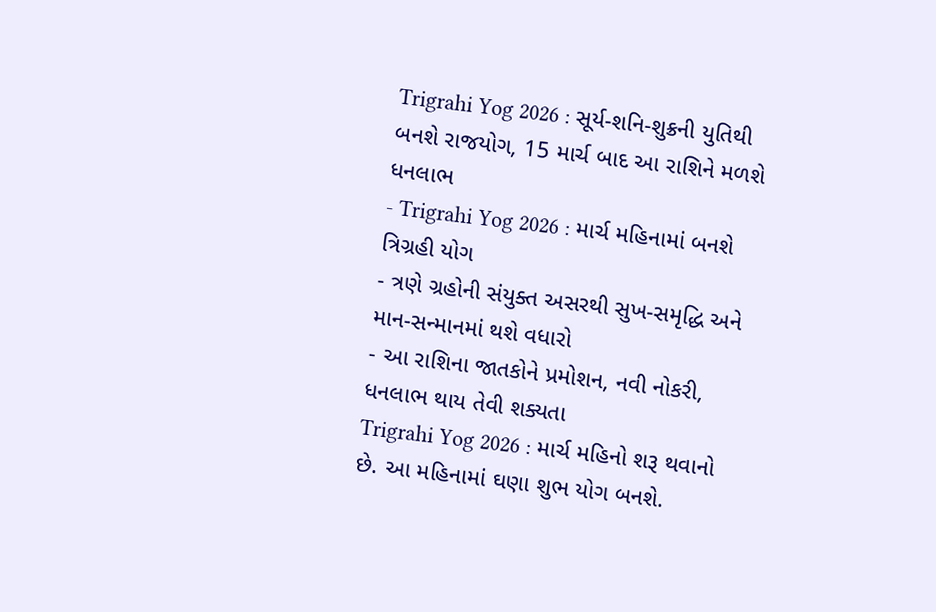Trigrahi Yog 2026 : સૂર્ય-શનિ-શુક્રની યુતિથી બનશે રાજયોગ, 15 માર્ચ બાદ આ રાશિને મળશે ધનલાભ
- Trigrahi Yog 2026 : માર્ચ મહિનામાં બનશે ત્રિગ્રહી યોગ
- ત્રણે ગ્રહોની સંયુક્ત અસરથી સુખ-સમૃદ્ધિ અને માન-સન્માનમાં થશે વધારો
- આ રાશિના જાતકોને પ્રમોશન, નવી નોકરી, ધનલાભ થાય તેવી શક્યતા
Trigrahi Yog 2026 : માર્ચ મહિનો શરૂ થવાનો છે. આ મહિનામાં ઘણા શુભ યોગ બનશે.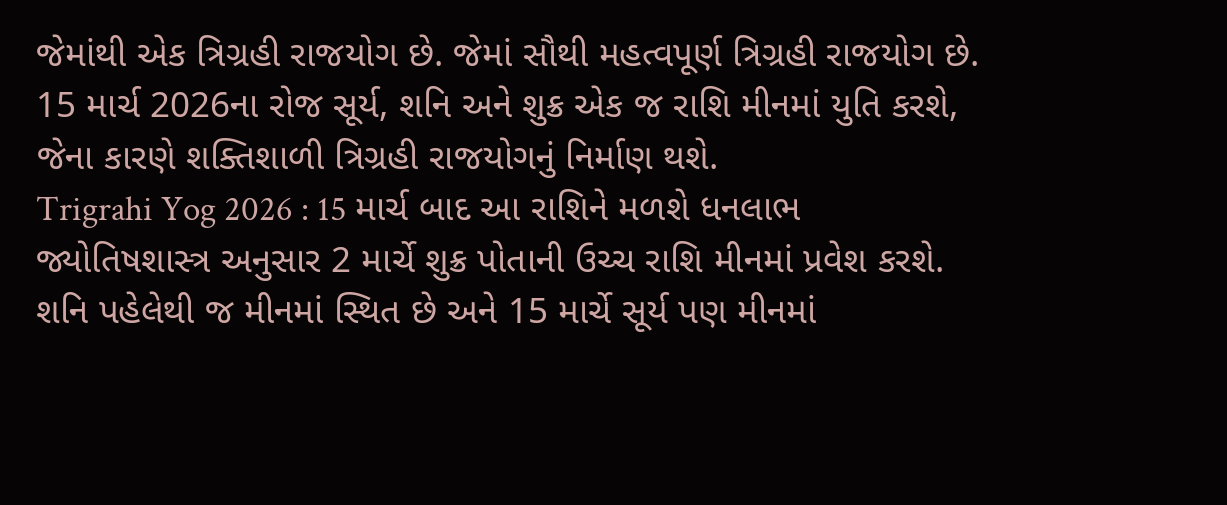જેમાંથી એક ત્રિગ્રહી રાજયોગ છે. જેમાં સૌથી મહત્વપૂર્ણ ત્રિગ્રહી રાજયોગ છે. 15 માર્ચ 2026ના રોજ સૂર્ય, શનિ અને શુક્ર એક જ રાશિ મીનમાં યુતિ કરશે, જેના કારણે શક્તિશાળી ત્રિગ્રહી રાજયોગનું નિર્માણ થશે.
Trigrahi Yog 2026 : 15 માર્ચ બાદ આ રાશિને મળશે ધનલાભ
જ્યોતિષશાસ્ત્ર અનુસાર 2 માર્ચે શુક્ર પોતાની ઉચ્ચ રાશિ મીનમાં પ્રવેશ કરશે. શનિ પહેલેથી જ મીનમાં સ્થિત છે અને 15 માર્ચે સૂર્ય પણ મીનમાં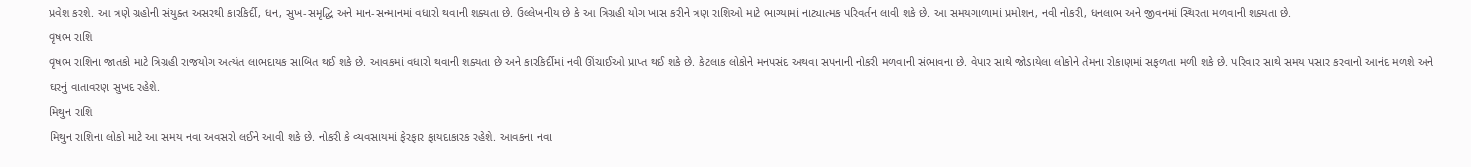પ્રવેશ કરશે. આ ત્રણે ગ્રહોની સંયુક્ત અસરથી કારકિર્દી, ધન, સુખ-સમૃદ્ધિ અને માન-સન્માનમાં વધારો થવાની શક્યતા છે. ઉલ્લેખનીય છે કે આ ત્રિગ્રહી યોગ ખાસ કરીને ત્રણ રાશિઓ માટે ભાગ્યામાં નાટ્યાત્મક પરિવર્તન લાવી શકે છે. આ સમયગાળામાં પ્રમોશન, નવી નોકરી, ધનલાભ અને જીવનમાં સ્થિરતા મળવાની શક્યતા છે.
વૃષભ રાશિ
વૃષભ રાશિના જાતકો માટે ત્રિગ્રહી રાજયોગ અત્યંત લાભદાયક સાબિત થઈ શકે છે. આવકમાં વધારો થવાની શક્યતા છે અને કારકિર્દીમાં નવી ઊંચાઈઓ પ્રાપ્ત થઈ શકે છે. કેટલાક લોકોને મનપસંદ અથવા સપનાની નોકરી મળવાની સંભાવના છે. વેપાર સાથે જોડાયેલા લોકોને તેમના રોકાણમાં સફળતા મળી શકે છે. પરિવાર સાથે સમય પસાર કરવાનો આનંદ મળશે અને ઘરનું વાતાવરણ સુખદ રહેશે.
મિથુન રાશિ
મિથુન રાશિના લોકો માટે આ સમય નવા અવસરો લઈને આવી શકે છે. નોકરી કે વ્યવસાયમાં ફેરફાર ફાયદાકારક રહેશે. આવકના નવા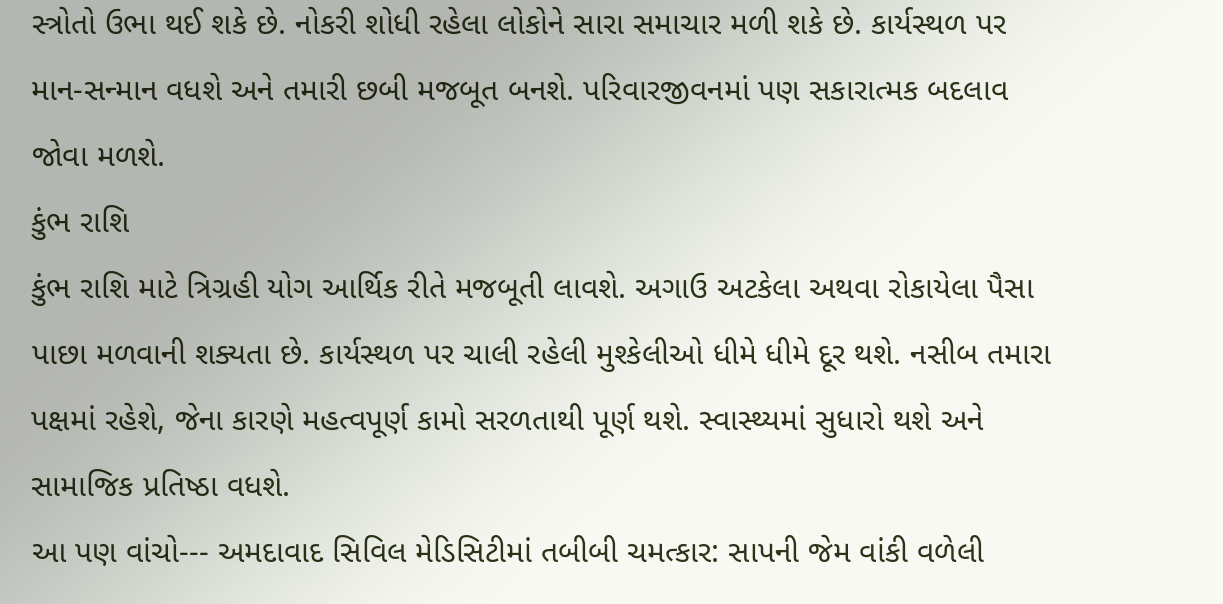સ્ત્રોતો ઉભા થઈ શકે છે. નોકરી શોધી રહેલા લોકોને સારા સમાચાર મળી શકે છે. કાર્યસ્થળ પર માન-સન્માન વધશે અને તમારી છબી મજબૂત બનશે. પરિવારજીવનમાં પણ સકારાત્મક બદલાવ જોવા મળશે.
કુંભ રાશિ
કુંભ રાશિ માટે ત્રિગ્રહી યોગ આર્થિક રીતે મજબૂતી લાવશે. અગાઉ અટકેલા અથવા રોકાયેલા પૈસા પાછા મળવાની શક્યતા છે. કાર્યસ્થળ પર ચાલી રહેલી મુશ્કેલીઓ ધીમે ધીમે દૂર થશે. નસીબ તમારા પક્ષમાં રહેશે, જેના કારણે મહત્વપૂર્ણ કામો સરળતાથી પૂર્ણ થશે. સ્વાસ્થ્યમાં સુધારો થશે અને સામાજિક પ્રતિષ્ઠા વધશે.
આ પણ વાંચો--- અમદાવાદ સિવિલ મેડિસિટીમાં તબીબી ચમત્કાર: સાપની જેમ વાંકી વળેલી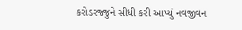કરોડરજ્જુને સીધી કરી આપ્યું નવજીવન